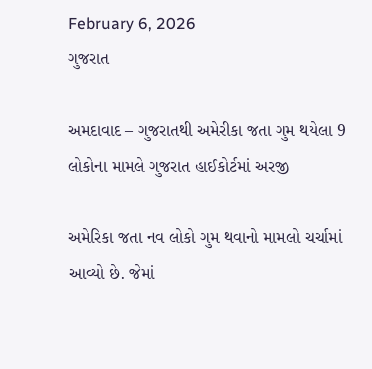February 6, 2026
ગુજરાત

અમદાવાદ – ગુજરાતથી અમેરીકા જતા ગુમ થયેલા 9 લોકોના મામલે ગુજરાત હાઈકોર્ટમાં અરજી

અમેરિકા જતા નવ લોકો ગુમ થવાનો મામલો ચર્ચામાં આવ્યો છે. જેમાં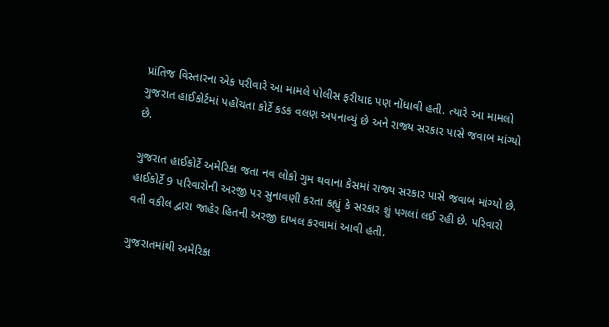પ્રાંતિજ વિસ્તારના એક પરીવારે આ મામલે પોલીસ ફરીયાદ પણ નોંધાવી હતી. ત્યારે આ મામલો ગુજરાત હાઈકોર્ટમાં પહોંચતા કોર્ટે કડક વલણ અપનાવ્યું છે અને રાજ્ય સરકાર પાસે જવાબ માંગ્યો છે.

ગુજરાત હાઈકોર્ટે અમેરિકા જતા નવ લોકો ગુમ થવાના કેસમાં રાજ્ય સરકાર પાસે જવાબ માંગ્યો છે. હાઈકોર્ટે 9 પરિવારોની અરજી પર સુનાવણી કરતા કહ્યું કે સરકાર શું પગલાં લઈ રહી છે. પરિવારો વતી વકીલ દ્વારા જાહેર હિતની અરજી દાખલ કરવામાં આવી હતી.

ગુજરાતમાંથી અમેરિકા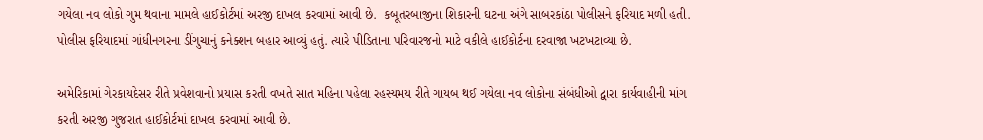ગયેલા નવ લોકો ગુમ થવાના મામલે હાઈકોર્ટમાં અરજી દાખલ કરવામાં આવી છે.  કબૂતરબાજીના શિકારની ઘટના અંગે સાબરકાંઠા પોલીસને ફરિયાદ મળી હતી. પોલીસ ફરિયાદમાં ગાંધીનગરના ડીંગુચાનું કનેક્શન બહાર આવ્યું હતું. ત્યારે પીડિતાના પરિવારજનો માટે વકીલે હાઈકોર્ટના દરવાજા ખટખટાવ્યા છે.

અમેરિકામાં ગેરકાયદેસર રીતે પ્રવેશવાનો પ્રયાસ કરતી વખતે સાત મહિના પહેલા રહસ્યમય રીતે ગાયબ થઈ ગયેલા નવ લોકોના સંબંધીઓ દ્વારા કાર્યવાહીની માંગ કરતી અરજી ગુજરાત હાઈકોર્ટમાં દાખલ કરવામાં આવી છે.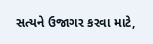સત્યને ઉજાગર કરવા માટે,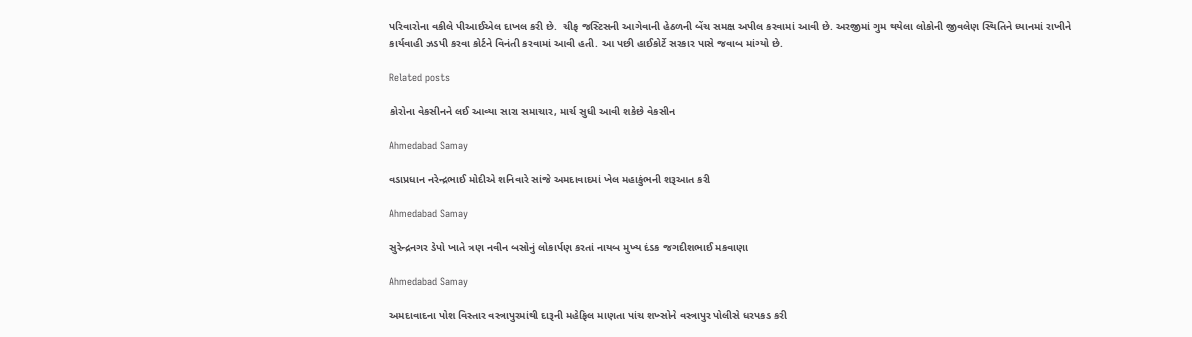પરિવારોના વકીલે પીઆઈએલ દાખલ કરી છે.  ચીફ જસ્ટિસની આગેવાની હેઠળની બેંચ સમક્ષ અપીલ કરવામાં આવી છે. અરજીમાં ગુમ થયેલા લોકોની જીવલેણ સ્થિતિને ધ્યાનમાં રાખીને કાર્યવાહી ઝડપી કરવા કોર્ટને વિનંતી કરવામાં આવી હતી. આ પછી હાઈકોર્ટે સરકાર પાસે જવાબ માંગ્યો છે.

Related posts

કોરોના વેકસીનને લઈ આવ્યા સારા સમાચાર, માર્ચ સુધી આવી શકેછે વેકસીન

Ahmedabad Samay

વડાપ્રધાન નરેન્દ્રભાઈ મોદીએ શનિવારે સાંજે અમદાવાદમાં ખેલ મહાકુંભની શરૂઆત કરી

Ahmedabad Samay

સુરેન્દ્રનગર ડેપો ખાતે ત્રણ નવીન બસોનું લોકાર્પણ કરતાં નાયબ મુખ્ય દંડક જગદીશભાઈ મકવાણા

Ahmedabad Samay

અમદાવાદના પોશ વિસ્તાર વસ્ત્રાપુરમાંથી દારૂની મહેફિલ માણતા પાંચ શખ્સોને વસ્ત્રાપુર પોલીસે ધરપકડ કરી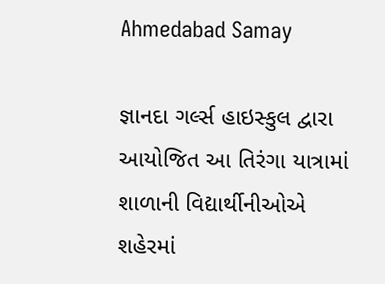Ahmedabad Samay

જ્ઞાનદા ગર્લ્સ હાઇસ્કુલ દ્વારા આયોજિત આ તિરંગા યાત્રામાં શાળાની વિદ્યાર્થીનીઓએ શહેરમાં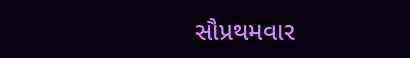સૌપ્રથમવાર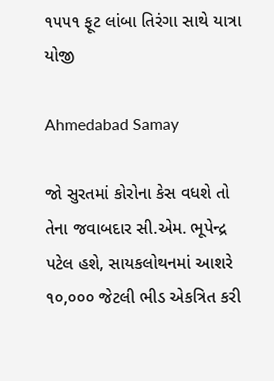૧૫૫૧ ફૂટ લાંબા તિરંગા સાથે યાત્રા યોજી

Ahmedabad Samay

જો સુરતમાં કોરોના કેસ વધશે તો તેના જવાબદાર સી.એમ. ભૂપેન્દ્ર પટેલ હશે, સાયકલોથનમાં આશરે ૧૦,૦૦૦ જેટલી ભીડ એકત્રિત કરી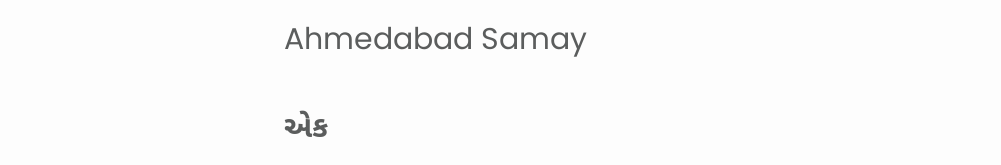Ahmedabad Samay

એક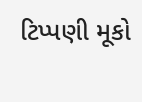ટિપ્પણી મૂકો